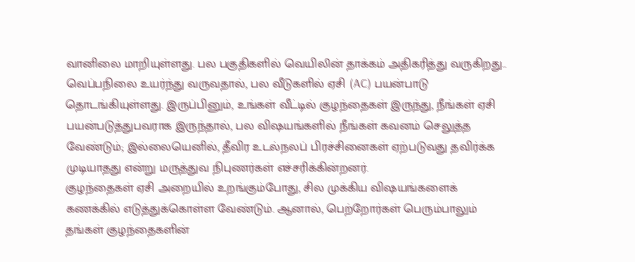வானிலை மாறியுள்ளது. பல பகுதிகளில் வெயிலின் தாக்கம் அதிகரித்து வருகிறது.. வெப்பநிலை உயர்ந்து வருவதால், பல வீடுகளில் ஏசி (AC) பயன்பாடு தொடங்கியுள்ளது. இருப்பினும், உங்கள் வீட்டில் குழந்தைகள் இருந்து, நீங்கள் ஏசி பயன்படுத்துபவராக இருந்தால், பல விஷயங்களில் நீங்கள் கவனம் செலுத்த வேண்டும்; இல்லையெனில், தீவிர உடல்நலப் பிரச்சினைகள் ஏற்படுவது தவிர்க்க முடியாதது என்று மருத்துவ நிபுணர்கள் எச்சரிக்கின்றனர்.
குழந்தைகள் ஏசி அறையில் உறங்கும்போது, சில முக்கிய விஷயங்களைக் கணக்கில் எடுத்துக்கொள்ள வேண்டும். ஆனால், பெற்றோர்கள் பெரும்பாலும் தங்கள் குழந்தைகளின்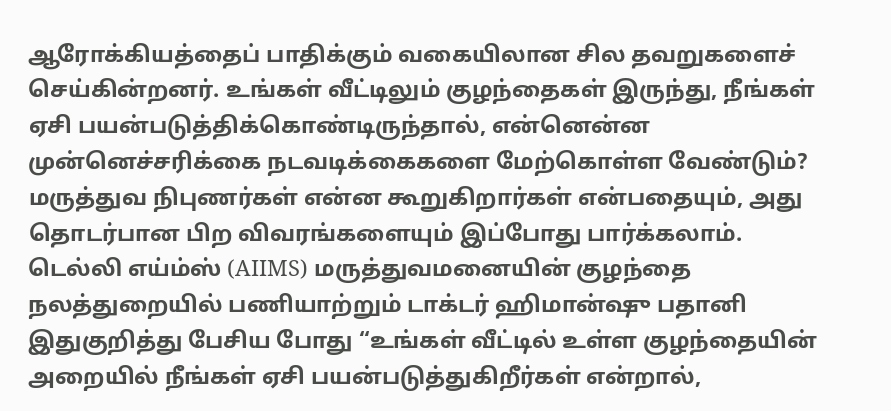ஆரோக்கியத்தைப் பாதிக்கும் வகையிலான சில தவறுகளைச் செய்கின்றனர். உங்கள் வீட்டிலும் குழந்தைகள் இருந்து, நீங்கள் ஏசி பயன்படுத்திக்கொண்டிருந்தால், என்னென்ன முன்னெச்சரிக்கை நடவடிக்கைகளை மேற்கொள்ள வேண்டும்? மருத்துவ நிபுணர்கள் என்ன கூறுகிறார்கள் என்பதையும், அது தொடர்பான பிற விவரங்களையும் இப்போது பார்க்கலாம்.
டெல்லி எய்ம்ஸ் (AIIMS) மருத்துவமனையின் குழந்தை நலத்துறையில் பணியாற்றும் டாக்டர் ஹிமான்ஷு பதானி இதுகுறித்து பேசிய போது “உங்கள் வீட்டில் உள்ள குழந்தையின் அறையில் நீங்கள் ஏசி பயன்படுத்துகிறீர்கள் என்றால்,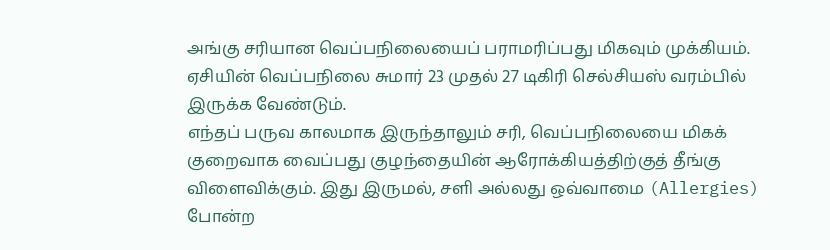அங்கு சரியான வெப்பநிலையைப் பராமரிப்பது மிகவும் முக்கியம். ஏசியின் வெப்பநிலை சுமார் 23 முதல் 27 டிகிரி செல்சியஸ் வரம்பில் இருக்க வேண்டும்.
எந்தப் பருவ காலமாக இருந்தாலும் சரி, வெப்பநிலையை மிகக் குறைவாக வைப்பது குழந்தையின் ஆரோக்கியத்திற்குத் தீங்கு விளைவிக்கும். இது இருமல், சளி அல்லது ஒவ்வாமை (Allergies) போன்ற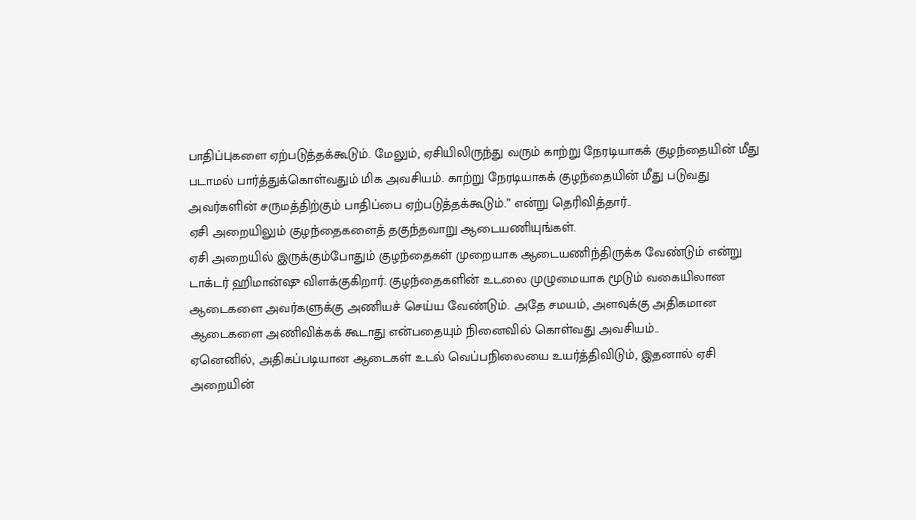பாதிப்புகளை ஏற்படுத்தக்கூடும். மேலும், ஏசியிலிருந்து வரும் காற்று நேரடியாகக் குழந்தையின் மீது படாமல் பார்த்துக்கொள்வதும் மிக அவசியம். காற்று நேரடியாகக் குழந்தையின் மீது படுவது அவர்களின் சருமத்திற்கும் பாதிப்பை ஏற்படுத்தக்கூடும்.” என்று தெரிவித்தார்..
ஏசி அறையிலும் குழந்தைகளைத் தகுந்தவாறு ஆடையணியுங்கள்.
ஏசி அறையில் இருக்கும்போதும் குழந்தைகள் முறையாக ஆடையணிந்திருக்க வேண்டும் என்று டாக்டர் ஹிமான்ஷு விளக்குகிறார். குழந்தைகளின் உடலை முழுமையாக மூடும் வகையிலான ஆடைகளை அவர்களுக்கு அணியச் செய்ய வேண்டும். அதே சமயம், அளவுக்கு அதிகமான ஆடைகளை அணிவிக்கக் கூடாது என்பதையும் நினைவில் கொள்வது அவசியம்..
ஏனெனில், அதிகப்படியான ஆடைகள் உடல் வெப்பநிலையை உயர்த்திவிடும், இதனால் ஏசி அறையின்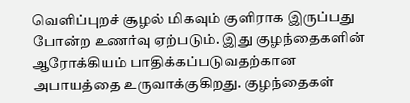வெளிப்புறச் சூழல் மிகவும் குளிராக இருப்பது போன்ற உணர்வு ஏற்படும். இது குழந்தைகளின் ஆரோக்கியம் பாதிக்கப்படுவதற்கான அபாயத்தை உருவாக்குகிறது. குழந்தைகள்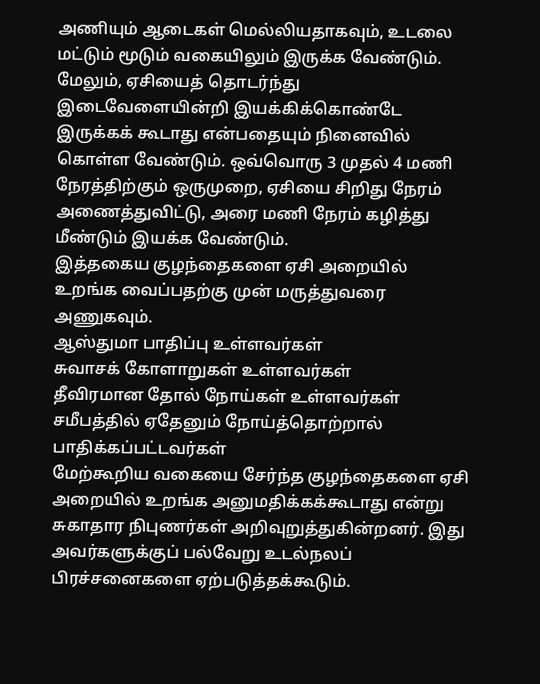அணியும் ஆடைகள் மெல்லியதாகவும், உடலை மட்டும் மூடும் வகையிலும் இருக்க வேண்டும். மேலும், ஏசியைத் தொடர்ந்து இடைவேளையின்றி இயக்கிக்கொண்டே இருக்கக் கூடாது என்பதையும் நினைவில் கொள்ள வேண்டும். ஒவ்வொரு 3 முதல் 4 மணி நேரத்திற்கும் ஒருமுறை, ஏசியை சிறிது நேரம் அணைத்துவிட்டு, அரை மணி நேரம் கழித்து மீண்டும் இயக்க வேண்டும்.
இத்தகைய குழந்தைகளை ஏசி அறையில் உறங்க வைப்பதற்கு முன் மருத்துவரை அணுகவும்.
ஆஸ்துமா பாதிப்பு உள்ளவர்கள்
சுவாசக் கோளாறுகள் உள்ளவர்கள்
தீவிரமான தோல் நோய்கள் உள்ளவர்கள்
சமீபத்தில் ஏதேனும் நோய்த்தொற்றால் பாதிக்கப்பட்டவர்கள்
மேற்கூறிய வகையை சேர்ந்த குழந்தைகளை ஏசி அறையில் உறங்க அனுமதிக்கக்கூடாது என்று சுகாதார நிபுணர்கள் அறிவுறுத்துகின்றனர். இது அவர்களுக்குப் பல்வேறு உடல்நலப் பிரச்சனைகளை ஏற்படுத்தக்கூடும்.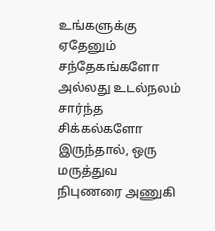உங்களுக்கு ஏதேனும் சந்தேகங்களோ அல்லது உடல்நலம் சார்ந்த சிக்கல்களோ இருந்தால், ஒரு மருத்துவ நிபுணரை அணுகி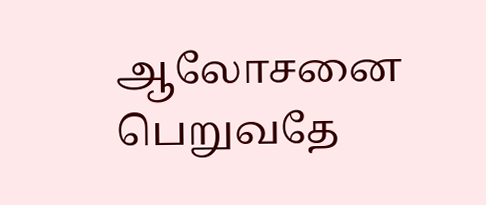ஆலோசனை பெறுவதே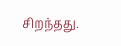சிறந்தது.